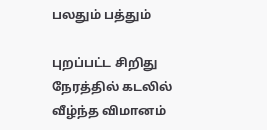பலதும் பத்தும்

புறப்பட்ட சிறிது நேரத்தில் கடலில் வீழ்ந்த விமானம்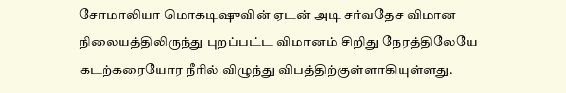சோமாலியா மொகடிஷுவின் ஏடன் அடி சர்வதேச விமான நிலையத்திலிருந்து புறப்பட்ட விமானம் சிறிது நேரத்திலேயே கடற்கரையோர நீரில் விழுந்து விபத்திற்குள்ளாகியுள்ளது.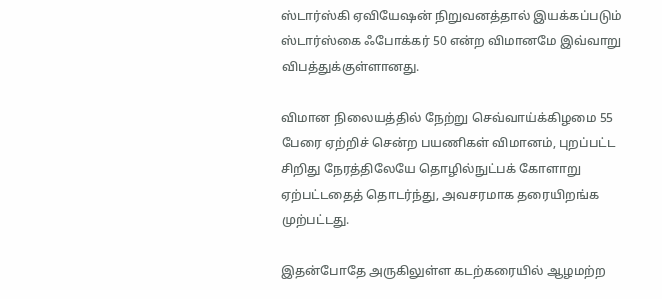ஸ்டார்ஸ்கி ஏவியேஷன் நிறுவனத்தால் இயக்கப்படும் ஸ்டார்ஸ்கை ஃபோக்கர் 50 என்ற விமானமே இவ்வாறு விபத்துக்குள்ளானது.

விமான நிலையத்தில் நேற்று செவ்வாய்க்கிழமை 55 பேரை ஏற்றிச் சென்ற பயணிகள் விமானம், புறப்பட்ட சிறிது நேரத்திலேயே தொழில்நுட்பக் கோளாறு ஏற்பட்டதைத் தொடர்ந்து, அவசரமாக தரையிறங்க முற்பட்டது.

இதன்போதே அருகிலுள்ள கடற்கரையில் ஆழமற்ற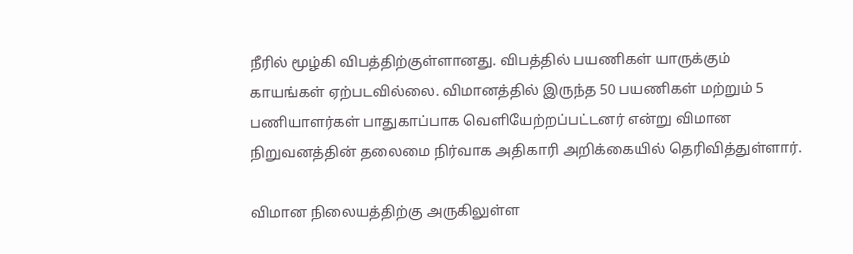நீரில் மூழ்கி விபத்திற்குள்ளானது. விபத்தில் பயணிகள் யாருக்கும் காயங்கள் ஏற்படவில்லை. விமானத்தில் இருந்த 50 பயணிகள் மற்றும் 5 பணியாளர்கள் பாதுகாப்பாக வெளியேற்றப்பட்டனர் என்று விமான நிறுவனத்தின் தலைமை நிர்வாக அதிகாரி அறிக்கையில் தெரிவித்துள்ளார்.

விமான நிலையத்திற்கு அருகிலுள்ள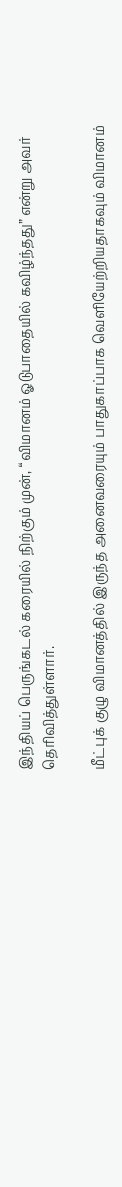இந்தியப் பெருங்கடல் கரையில் நிற்கும் முன், “விமானம் ஓடுபாதையில் கவிழ்ந்தது” என்று அவர் தெரிவித்துள்ளார்.

மீட்புக் குழு விமானத்தில் இருந்த அனைவரையும் பாதுகாப்பாக வெளியேற்றியதாகவும் விமானம்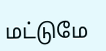மட்டுமே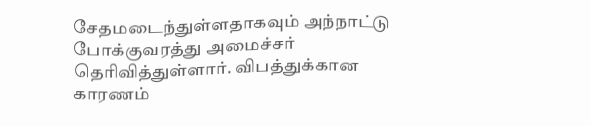சேதமடைந்துள்ளதாகவும் அந்நாட்டு போக்குவரத்து அமைச்சர் தெரிவித்துள்ளார். விபத்துக்கான காரணம்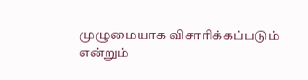முழுமையாக விசாரிக்கப்படும் என்றும்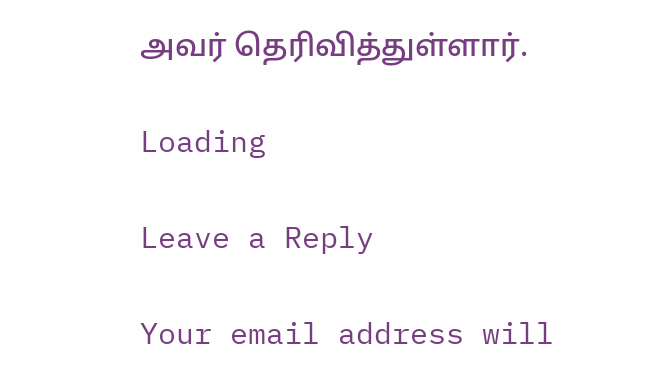அவர் தெரிவித்துள்ளார்.

Loading

Leave a Reply

Your email address will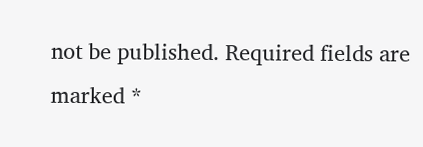not be published. Required fields are marked *